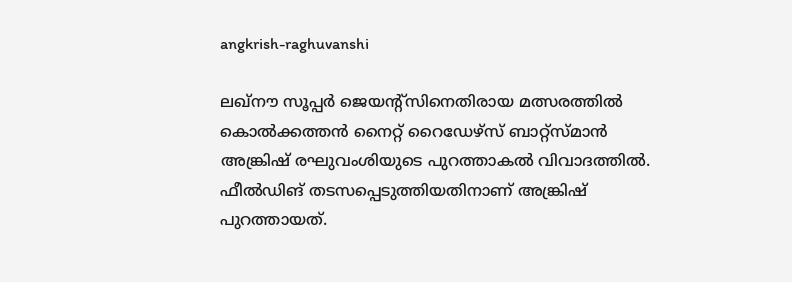angkrish-raghuvanshi

ലഖ്നൗ സൂപ്പര്‍ ജെയന്‍റ്സിനെതിരായ മത്സരത്തില്‍ കൊല്‍ക്കത്തന്‍ നൈറ്റ് റൈഡേഴ്സ് ബാറ്റ്സ്മാന്‍ അങ്ക്രിഷ് രഘുവംശിയുടെ പുറത്താകല്‍ വിവാദത്തില്‍. ഫീല്‍ഡിങ് തടസപ്പെടുത്തിയതിനാണ് അങ്ക്രിഷ് പുറത്തായത്.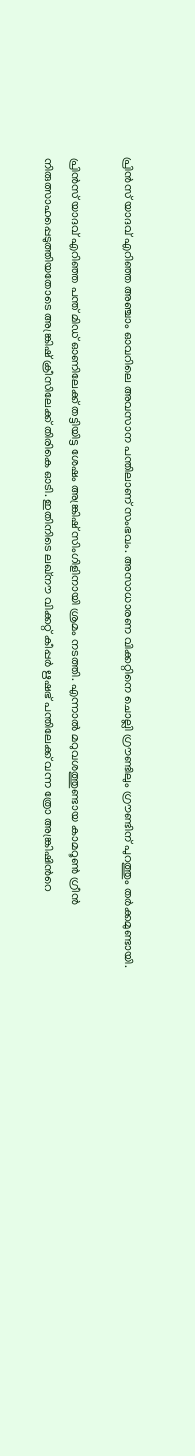പ്രിന്‍സ് യാദവ് എറിഞ്ഞ അഞ്ചാം ഓവറിലെ അവസാന പന്തിലാണ് സംഭവം. അസാധാരണ വിക്കറ്റിനെ ചൊല്ലി ഗ്രൗണ്ടിലും ഗ്രൗണ്ടിന് പുറത്തും തര്‍ക്കമുണ്ടായി.

പ്രിന്‍സ് യാദവ് എറിഞ്ഞ പന്ത് മിഡ് ഓണിലേക്ക് തട്ടിയിട്ട ശേഷം അങ്ക്രിഷ് സിംഗിളിനായി ശ്രമം നടത്തി. എന്നാല്‍ മറുവശത്തുണ്ടായ കാമറൂണ്‍ ഗ്രീന്‍  നിരുത്സാഹപ്പെടുത്തിയതോടെ അങ്ക്രിഷ് ക്രീസിലേക്ക് തിരികെ ഓടി. ഇതിനിടെ ലഖ്നൗ വിക്കറ്റ് കീപ്പര്‍ ഋഷഭ് പന്തിലേക്ക് വന്ന ത്രോ അങ്ക്രിഷിന്‍റെ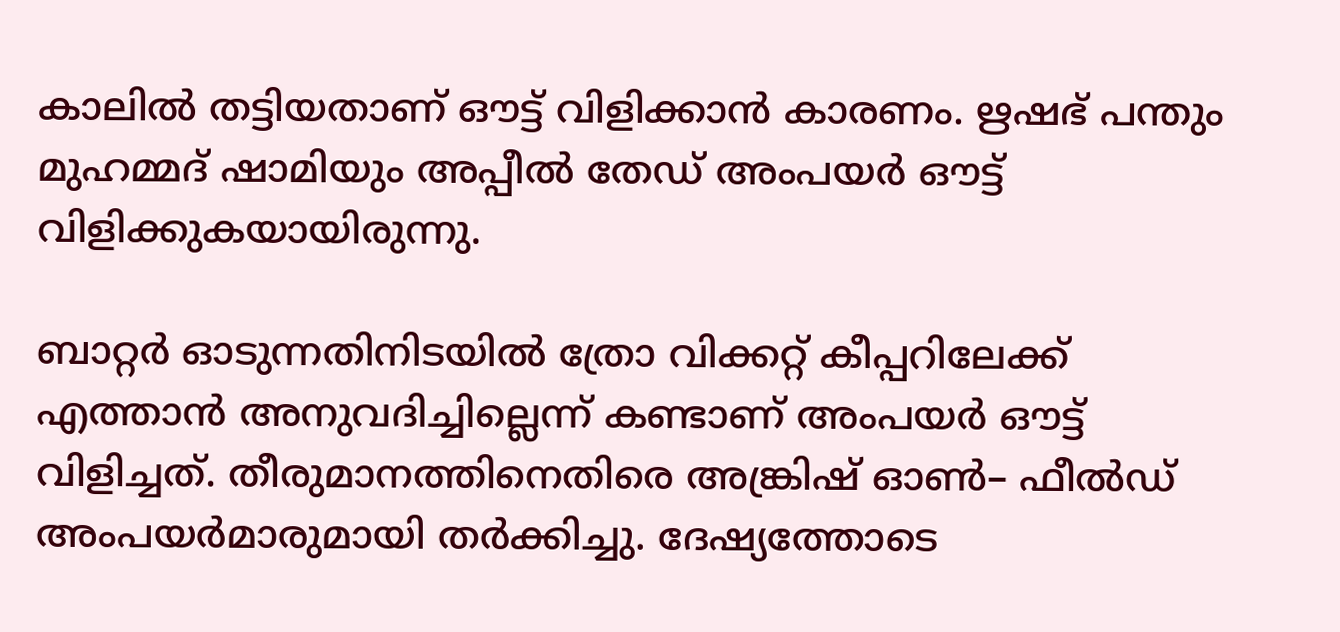കാലില്‍ തട്ടിയതാണ് ഔട്ട് വിളിക്കാന്‍ കാരണം. ഋഷഭ് പന്തും മുഹമ്മദ് ഷാമിയും അപ്പീല്‍ തേഡ് അംപയര്‍ ഔട്ട് വിളിക്കുകയായിരുന്നു.

ബാറ്റർ ഓടുന്നതിനിടയിൽ ത്രോ വിക്കറ്റ് കീപ്പറിലേക്ക് എത്താൻ അനുവദിച്ചില്ലെന്ന് കണ്ടാണ് അംപയര്‍ ഔട്ട് വിളിച്ചത്. തീരുമാനത്തിനെതിരെ അങ്ക്രിഷ് ഓണ്‍– ഫീല്‍ഡ് അംപയര്‍മാരുമായി തര്‍ക്കിച്ചു. ദേഷ്യത്തോടെ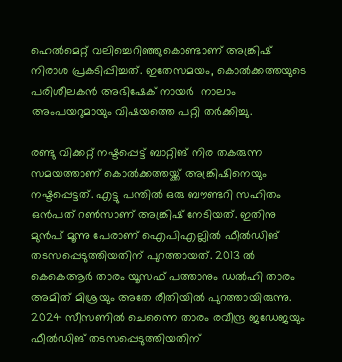ഹെൽമെറ്റ് വലിച്ചെറിഞ്ഞുകൊണ്ടാണ് അങ്ക്രിഷ് നിരാശ പ്രകടിപ്പിച്ചത്. ഇതേസമയം, കൊല്‍ക്കത്തയുടെ പരിശീലകന്‍ അഭിഷേക് നായർ  നാലാം അംപയറുമായും വിഷയത്തെ പറ്റി തര്‍ക്കിച്ചു.

രണ്ടു വിക്കറ്റ് നഷ്ടപ്പെട്ട് ബാറ്റിങ് നിര തകരുന്ന സമയത്താണ് കൊല്‍ക്കത്തയ്ക്ക് അങ്ക്രിഷിനെയും നഷ്ടപ്പെട്ടത്. എട്ടു പന്തില്‍ ഒരു ബൗണ്ടറി സഹിതം ഒന്‍പത് റണ്‍സാണ് അങ്ക്രിഷ് നേടിയത്. ഇതിനു മുന്‍പ് മൂന്നു പേരാണ് ഐപിഎല്ലില്‍ ഫീല്‍ഡിങ് തടസപ്പെടുത്തിയതിന് പുറത്തായത്. 2013 ല്‍ കെകെആര്‍ താരം യൂസഫ് പത്താനും ഡല്‍ഹി താരം അമിത് മിശ്രയും അതേ രീതിയില്‍ പുറത്തായിരുന്നു.  2024 സീസണില്‍ ചെന്നൈ താരം രവീന്ദ്ര ജഡേജയും ഫീല്‍ഡിങ് തടസപ്പെടുത്തിയതിന്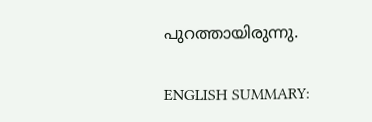പുറത്തായിരുന്നു.

ENGLISH SUMMARY: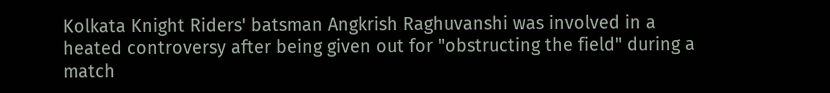Kolkata Knight Riders' batsman Angkrish Raghuvanshi was involved in a heated controversy after being given out for "obstructing the field" during a match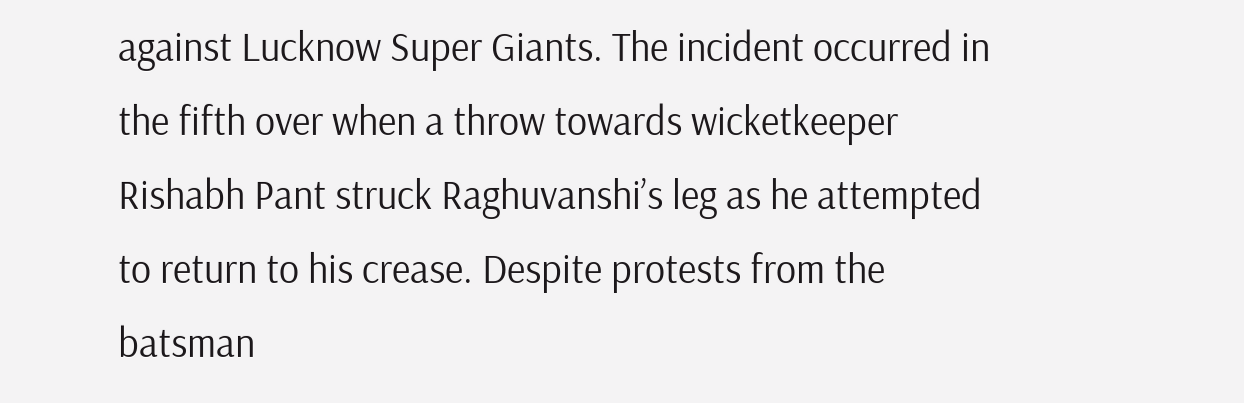against Lucknow Super Giants. The incident occurred in the fifth over when a throw towards wicketkeeper Rishabh Pant struck Raghuvanshi’s leg as he attempted to return to his crease. Despite protests from the batsman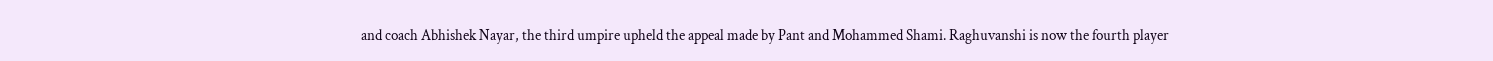and coach Abhishek Nayar, the third umpire upheld the appeal made by Pant and Mohammed Shami. Raghuvanshi is now the fourth player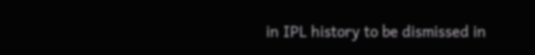in IPL history to be dismissed in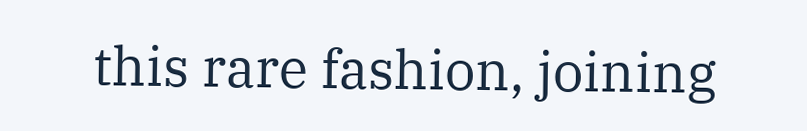this rare fashion, joining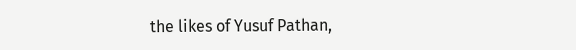the likes of Yusuf Pathan,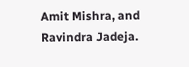Amit Mishra, and Ravindra Jadeja.